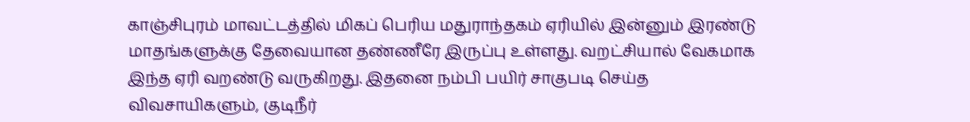காஞ்சிபுரம் மாவட்டத்தில் மிகப் பெரிய மதுராந்தகம் ஏரியில் இன்னும் இரண்டு மாதங்களுக்கு தேவையான தண்ணீரே இருப்பு உள்ளது. வறட்சியால் வேகமாக இந்த ஏரி வறண்டு வருகிறது. இதனை நம்பி பயிர் சாகுபடி செய்த விவசாயிகளும், குடிநீர்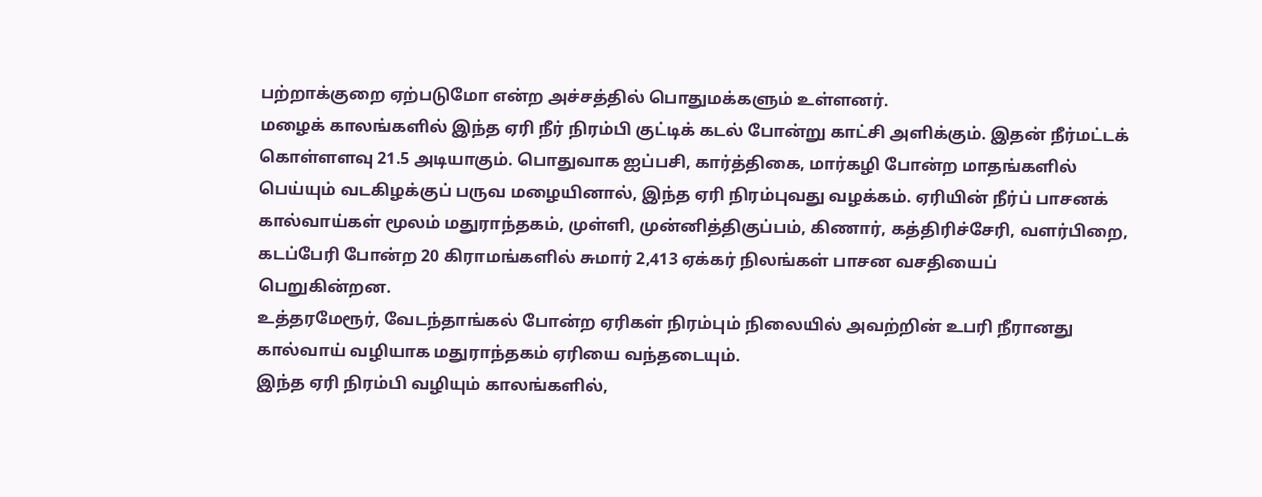பற்றாக்குறை ஏற்படுமோ என்ற அச்சத்தில் பொதுமக்களும் உள்ளனர்.
மழைக் காலங்களில் இந்த ஏரி நீர் நிரம்பி குட்டிக் கடல் போன்று காட்சி அளிக்கும். இதன் நீர்மட்டக் கொள்ளளவு 21.5 அடியாகும். பொதுவாக ஐப்பசி, கார்த்திகை, மார்கழி போன்ற மாதங்களில் பெய்யும் வடகிழக்குப் பருவ மழையினால், இந்த ஏரி நிரம்புவது வழக்கம். ஏரியின் நீர்ப் பாசனக் கால்வாய்கள் மூலம் மதுராந்தகம், முள்ளி, முன்னித்திகுப்பம், கிணார், கத்திரிச்சேரி, வளர்பிறை, கடப்பேரி போன்ற 20 கிராமங்களில் சுமார் 2,413 ஏக்கர் நிலங்கள் பாசன வசதியைப் பெறுகின்றன.
உத்தரமேரூர், வேடந்தாங்கல் போன்ற ஏரிகள் நிரம்பும் நிலையில் அவற்றின் உபரி நீரானது கால்வாய் வழியாக மதுராந்தகம் ஏரியை வந்தடையும்.
இந்த ஏரி நிரம்பி வழியும் காலங்களில்,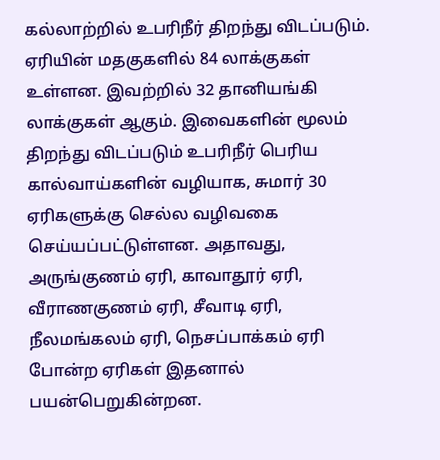கல்லாற்றில் உபரிநீர் திறந்து விடப்படும். ஏரியின் மதகுகளில் 84 லாக்குகள் உள்ளன. இவற்றில் 32 தானியங்கி லாக்குகள் ஆகும். இவைகளின் மூலம் திறந்து விடப்படும் உபரிநீர் பெரிய கால்வாய்களின் வழியாக, சுமார் 30 ஏரிகளுக்கு செல்ல வழிவகை செய்யப்பட்டுள்ளன. அதாவது, அருங்குணம் ஏரி, காவாதூர் ஏரி, வீராணகுணம் ஏரி, சீவாடி ஏரி, நீலமங்கலம் ஏரி, நெசப்பாக்கம் ஏரி போன்ற ஏரிகள் இதனால் பயன்பெறுகின்றன.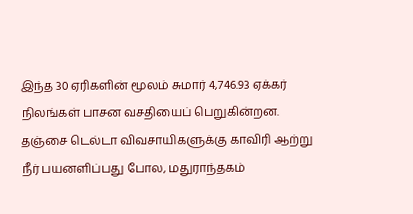இந்த 30 ஏரிகளின் மூலம் சுமார் 4,746.93 ஏக்கர் நிலங்கள் பாசன வசதியைப் பெறுகின்றன. தஞ்சை டெல்டா விவசாயிகளுக்கு காவிரி ஆற்று நீர் பயனளிப்பது போல, மதுராந்தகம்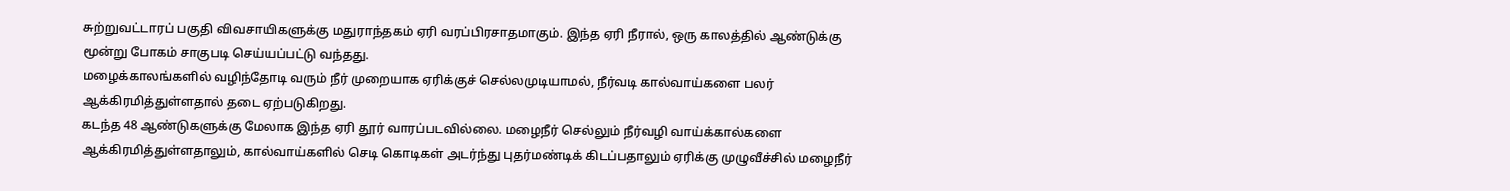சுற்றுவட்டாரப் பகுதி விவசாயிகளுக்கு மதுராந்தகம் ஏரி வரப்பிரசாதமாகும். இந்த ஏரி நீரால், ஒரு காலத்தில் ஆண்டுக்கு மூன்று போகம் சாகுபடி செய்யப்பட்டு வந்தது.
மழைக்காலங்களில் வழிந்தோடி வரும் நீர் முறையாக ஏரிக்குச் செல்லமுடியாமல், நீர்வடி கால்வாய்களை பலர் ஆக்கிரமித்துள்ளதால் தடை ஏற்படுகிறது.
கடந்த 48 ஆண்டுகளுக்கு மேலாக இந்த ஏரி தூர் வாரப்படவில்லை. மழைநீர் செல்லும் நீர்வழி வாய்க்கால்களை ஆக்கிரமித்துள்ளதாலும், கால்வாய்களில் செடி கொடிகள் அடர்ந்து புதர்மண்டிக் கிடப்பதாலும் ஏரிக்கு முழுவீச்சில் மழைநீர்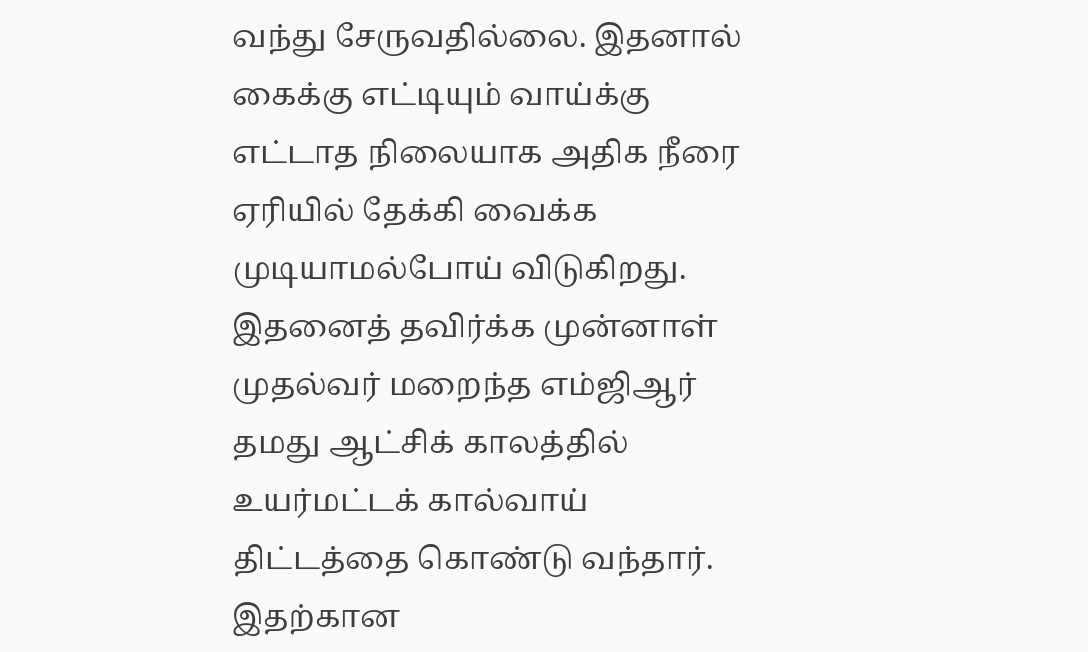வந்து சேருவதில்லை. இதனால் கைக்கு எட்டியும் வாய்க்கு எட்டாத நிலையாக அதிக நீரை ஏரியில் தேக்கி வைக்க முடியாமல்போய் விடுகிறது.
இதனைத் தவிர்க்க முன்னாள் முதல்வர் மறைந்த எம்ஜிஆர் தமது ஆட்சிக் காலத்தில் உயர்மட்டக் கால்வாய் திட்டத்தை கொண்டு வந்தார். இதற்கான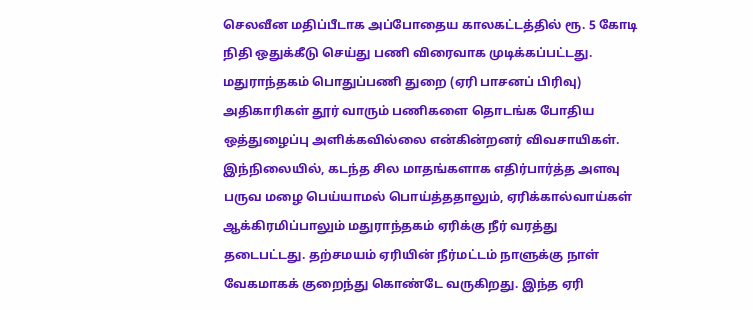செலவீன மதிப்பீடாக அப்போதைய காலகட்டத்தில் ரூ. 5 கோடி நிதி ஒதுக்கீடு செய்து பணி விரைவாக முடிக்கப்பட்டது. மதுராந்தகம் பொதுப்பணி துறை (ஏரி பாசனப் பிரிவு) அதிகாரிகள் தூர் வாரும் பணிகளை தொடங்க போதிய ஒத்துழைப்பு அளிக்கவில்லை என்கின்றனர் விவசாயிகள். இந்நிலையில், கடந்த சில மாதங்களாக எதிர்பார்த்த அளவு பருவ மழை பெய்யாமல் பொய்த்ததாலும், ஏரிக்கால்வாய்கள் ஆக்கிரமிப்பாலும் மதுராந்தகம் ஏரிக்கு நீர் வரத்து தடைபட்டது. தற்சமயம் ஏரியின் நீர்மட்டம் நாளுக்கு நாள் வேகமாகக் குறைந்து கொண்டே வருகிறது. இந்த ஏரி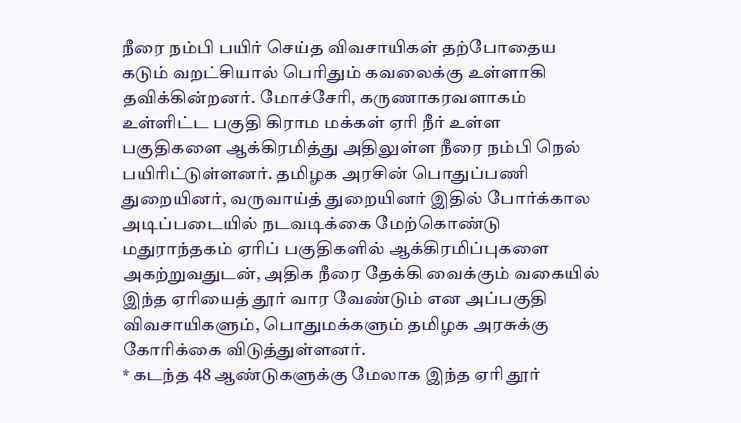நீரை நம்பி பயிர் செய்த விவசாயிகள் தற்போதைய கடும் வறட்சியால் பெரிதும் கவலைக்கு உள்ளாகி தவிக்கின்றனர். மோச்சேரி, கருணாகரவளாகம் உள்ளிட்ட பகுதி கிராம மக்கள் ஏரி நீர் உள்ள பகுதிகளை ஆக்கிரமித்து அதிலுள்ள நீரை நம்பி நெல் பயிரிட்டுள்ளனர். தமிழக அரசின் பொதுப்பணி துறையினர், வருவாய்த் துறையினர் இதில் போர்க்கால அடிப்படையில் நடவடிக்கை மேற்கொண்டு மதுராந்தகம் ஏரிப் பகுதிகளில் ஆக்கிரமிப்புகளை அகற்றுவதுடன், அதிக நீரை தேக்கி வைக்கும் வகையில் இந்த ஏரியைத் தூர் வார வேண்டும் என அப்பகுதி விவசாயிகளும், பொதுமக்களும் தமிழக அரசுக்கு கோரிக்கை விடுத்துள்ளனர்.
* கடந்த 48 ஆண்டுகளுக்கு மேலாக இந்த ஏரி தூர்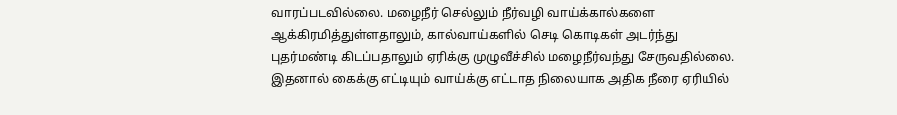வாரப்படவில்லை. மழைநீர் செல்லும் நீர்வழி வாய்க்கால்களை ஆக்கிரமித்துள்ளதாலும், கால்வாய்களில் செடி கொடிகள் அடர்ந்து புதர்மண்டி கிடப்பதாலும் ஏரிக்கு முழுவீச்சில் மழைநீர்வந்து சேருவதில்லை. இதனால் கைக்கு எட்டியும் வாய்க்கு எட்டாத நிலையாக அதிக நீரை ஏரியில்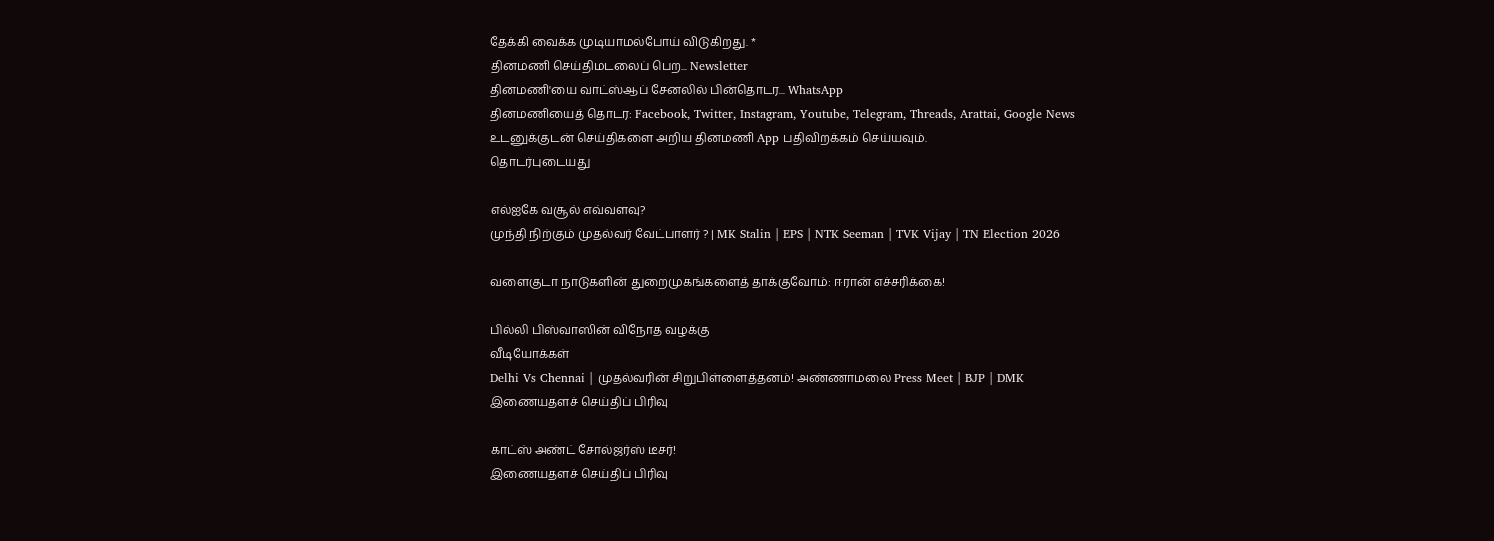தேக்கி வைக்க முடியாமல்போய் விடுகிறது. *
தினமணி செய்திமடலைப் பெற... Newsletter
தினமணி'யை வாட்ஸ்ஆப் சேனலில் பின்தொடர... WhatsApp
தினமணியைத் தொடர: Facebook, Twitter, Instagram, Youtube, Telegram, Threads, Arattai, Google News
உடனுக்குடன் செய்திகளை அறிய தினமணி App பதிவிறக்கம் செய்யவும்.
தொடர்புடையது

எல்ஐகே வசூல் எவ்வளவு?
முந்தி நிற்கும் முதல்வர் வேட்பாளர் ? | MK Stalin | EPS | NTK Seeman | TVK Vijay | TN Election 2026

வளைகுடா நாடுகளின் துறைமுகங்களைத் தாக்குவோம்: ஈரான் எச்சரிக்கை!

பில்லி பிஸ்வாஸின் விநோத வழக்கு
வீடியோக்கள்
Delhi Vs Chennai | முதல்வரின் சிறுபிள்ளைத்தனம்! அண்ணாமலை Press Meet | BJP | DMK
இணையதளச் செய்திப் பிரிவு

காட்ஸ் அண்ட் சோல்ஜர்ஸ் டீசர்!
இணையதளச் செய்திப் பிரிவு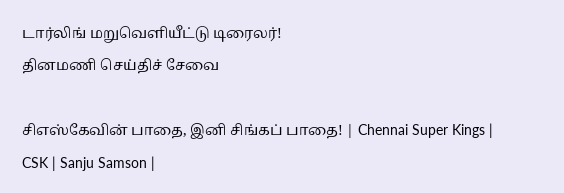டார்லிங் மறுவெளியீட்டு டிரைலர்!
தினமணி செய்திச் சேவை

சிஎஸ்கேவின் பாதை, இனி சிங்கப் பாதை! | Chennai Super Kings | CSK | Sanju Samson |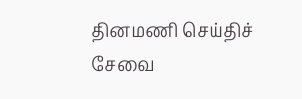தினமணி செய்திச் சேவை